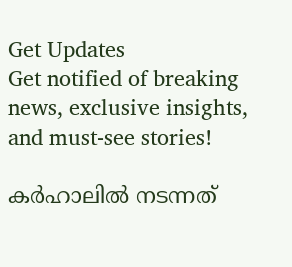Get Updates
Get notified of breaking news, exclusive insights, and must-see stories!

കര്‍ഹാലില്‍ നടന്നത്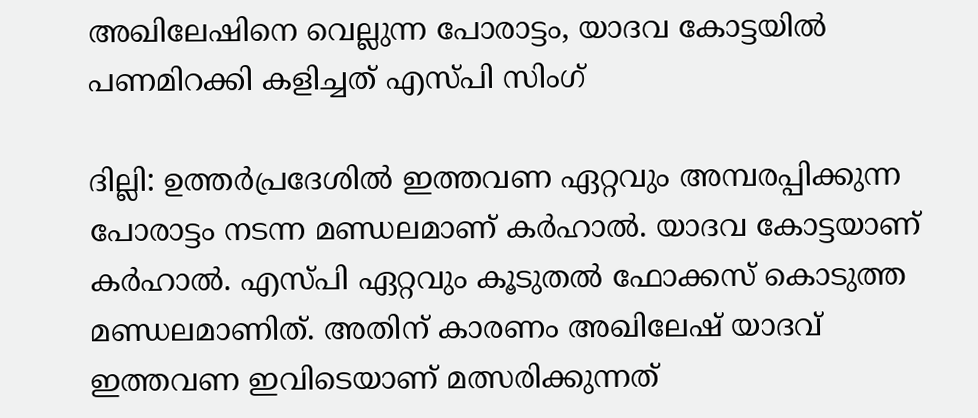അഖിലേഷിനെ വെല്ലുന്ന പോരാട്ടം, യാദവ കോട്ടയില്‍ പണമിറക്കി കളിച്ചത് എസ്പി സിംഗ്

ദില്ലി: ഉത്തര്‍പ്രദേശില്‍ ഇത്തവണ ഏറ്റവും അമ്പരപ്പിക്കുന്ന പോരാട്ടം നടന്ന മണ്ഡലമാണ് കര്‍ഹാല്‍. യാദവ കോട്ടയാണ് കര്‍ഹാല്‍. എസ്പി ഏറ്റവും കൂടുതല്‍ ഫോക്കസ് കൊടുത്ത മണ്ഡലമാണിത്. അതിന് കാരണം അഖിലേഷ് യാദവ് ഇത്തവണ ഇവിടെയാണ് മത്സരിക്കുന്നത്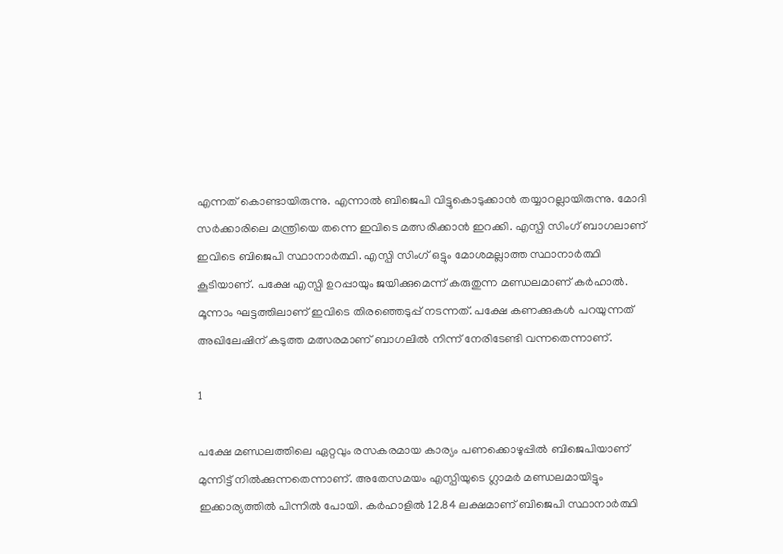എന്നത് കൊണ്ടായിരുന്നു. എന്നാല്‍ ബിജെപി വിട്ടുകൊടുക്കാന്‍ തയ്യാറല്ലായിരുന്നു. മോദി സര്‍ക്കാരിലെ മന്ത്രിയെ തന്നെ ഇവിടെ മത്സരിക്കാന്‍ ഇറക്കി. എസ്പി സിംഗ് ബാഗലാണ് ഇവിടെ ബിജെപി സ്ഥാനാര്‍ത്ഥി. എസ്പി സിംഗ് ഒട്ടും മോശമല്ലാത്ത സ്ഥാനാര്‍ത്ഥി കൂടിയാണ്. പക്ഷേ എസ്പി ഉറപ്പായും ജയിക്കുമെന്ന് കരുതുന്ന മണ്ഡലമാണ് കര്‍ഹാല്‍. മൂന്നാം ഘട്ടത്തിലാണ് ഇവിടെ തിരഞ്ഞെടുപ്പ് നടന്നത്. പക്ഷേ കണക്കുകള്‍ പറയുന്നത് അഖിലേഷിന് കടുത്ത മത്സരമാണ് ബാഗലില്‍ നിന്ന് നേരിടേണ്ടി വന്നതെന്നാണ്.

1

പക്ഷേ മണ്ഡലത്തിലെ ഏറ്റവും രസകരമായ കാര്യം പണക്കൊഴുപ്പില്‍ ബിജെപിയാണ് മുന്നിട്ട് നില്‍ക്കുന്നതെന്നാണ്. അതേസമയം എസ്പിയുടെ ഗ്ലാമര്‍ മണ്ഡലമായിട്ടും ഇക്കാര്യത്തില്‍ പിന്നില്‍ പോയി. കര്‍ഹാളില്‍ 12.84 ലക്ഷമാണ് ബിജെപി സ്ഥാനാര്‍ത്ഥി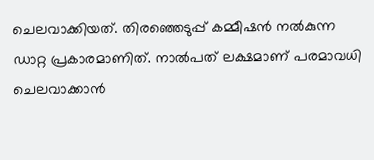ചെലവാക്കിയത്. തിരഞ്ഞെടുപ്പ് കമ്മീഷന്‍ നല്‍കുന്ന ഡാറ്റ പ്രകാരമാണിത്. നാല്‍പത് ലക്ഷമാണ് പരമാവധി ചെലവാക്കാന്‍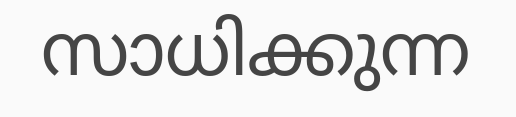സാധിക്കുന്ന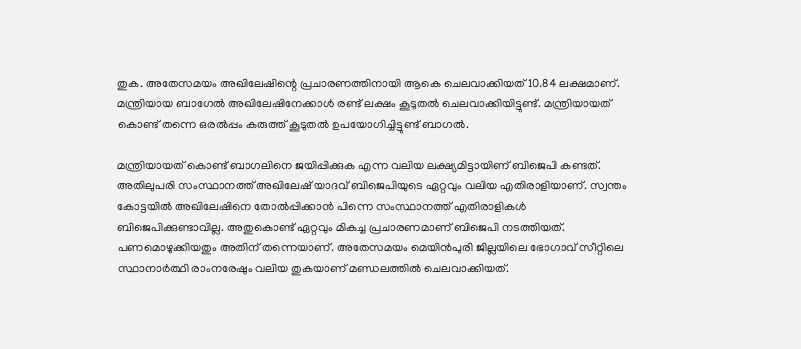തുക. അതേസമയം അഖിലേഷിന്റെ പ്രചാരണത്തിനായി ആകെ ചെലവാക്കിയത് 10.84 ലക്ഷമാണ്. മന്ത്രിയായ ബാഗേല്‍ അഖിലേഷിനേക്കാള്‍ രണ്ട് ലക്ഷം കൂടുതല്‍ ചെലവാക്കിയിട്ടുണ്ട്. മന്ത്രിയായത് കൊണ്ട് തന്നെ ഒരല്‍പ്പം കരുത്ത് കൂടുതല്‍ ഉപയോഗിച്ചിട്ടുണ്ട് ബാഗല്‍.

മന്ത്രിയായത് കൊണ്ട് ബാഗലിനെ ജയിപ്പിക്കുക എന്ന വലിയ ലക്ഷ്യമിട്ടായിണ് ബിജെപി കണ്ടത്. അതിലുപരി സംസ്ഥാനത്ത് അഖിലേഷ് യാദവ് ബിജെപിയുടെ ഏറ്റവും വലിയ എതിരാളിയാണ്. സ്വന്തം കോട്ടയില്‍ അഖിലേഷിനെ തോല്‍പ്പിക്കാന്‍ പിന്നെ സംസ്ഥാനത്ത് എതിരാളികള്‍ ബിജെപിക്കുണ്ടാവില്ല. അതുകൊണ്ട് ഏറ്റവും മികച്ച പ്രചാരണമാണ് ബിജെപി നടത്തിയത്. പണമൊഴുക്കിയതും അതിന് തന്നെയാണ്. അതേസമയം മെയിന്‍പുരി ജില്ലയിലെ ഭോഗാവ് സീറ്റിലെ സ്ഥാനാര്‍ത്ഥി രാംനരേഷും വലിയ തുകയാണ് മണ്ഡലത്തില്‍ ചെലവാക്കിയത്.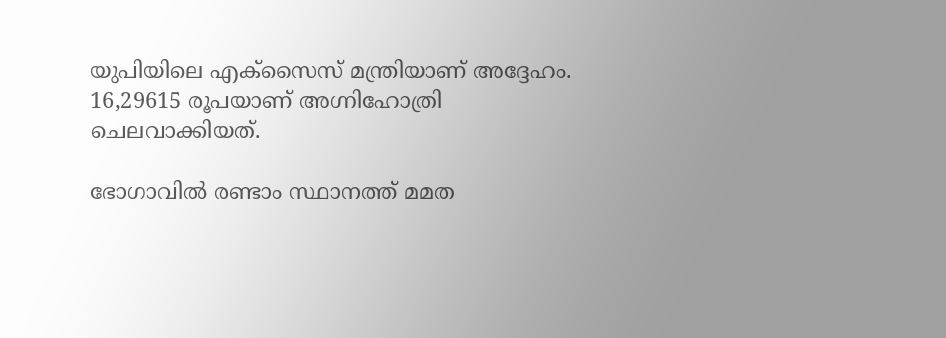യുപിയിലെ എക്‌സൈസ് മന്ത്രിയാണ് അദ്ദേഹം. 16,29615 രൂപയാണ് അഗ്നിഹോത്രി ചെലവാക്കിയത്.

ഭോഗാവില്‍ രണ്ടാം സ്ഥാനത്ത് മമത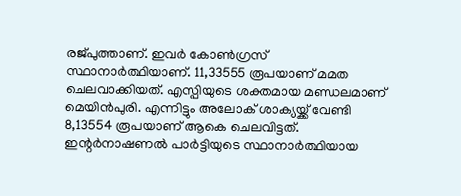രജ്പുത്താണ്. ഇവര്‍ കോണ്‍ഗ്രസ് സ്ഥാനാര്‍ത്ഥിയാണ്. 11,33555 രൂപയാണ് മമത ചെലവാക്കിയത്. എസ്പിയുടെ ശക്തമായ മണ്ഡലമാണ് മെയിന്‍പുരി. എന്നിട്ടും അലോക് ശാക്യയ്ക്ക് വേണ്ടി 8,13554 രൂപയാണ് ആകെ ചെലവിട്ടത്. ഇന്റര്‍നാഷണല്‍ പാര്‍ട്ടിയുടെ സ്ഥാനാര്‍ത്ഥിയായ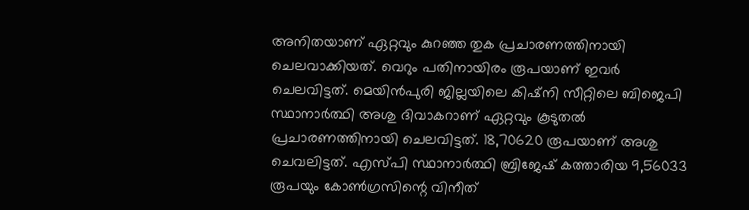അനിതയാണ് ഏറ്റവും കുറഞ്ഞ തുക പ്രചാരണത്തിനായി ചെലവാക്കിയത്. വെറും പതിനായിരം രൂപയാണ് ഇവര്‍ ചെലവിട്ടത്. മെയിന്‍പുരി ജില്ലയിലെ കിഷ്‌നി സീറ്റിലെ ബിജെപി സ്ഥാനാര്‍ത്ഥി അശു ദിവാകറാണ് ഏറ്റവും കൂടുതല്‍ പ്രചാരണത്തിനായി ചെലവിട്ടത്. 18,70620 രൂപയാണ് അശു ചെവലിട്ടത്. എസ്പി സ്ഥാനാര്‍ത്ഥി ബ്രിജേഷ് കത്താരിയ 9,56033 രൂപയും കോണ്‍ഗ്രസിന്റെ വിനീത്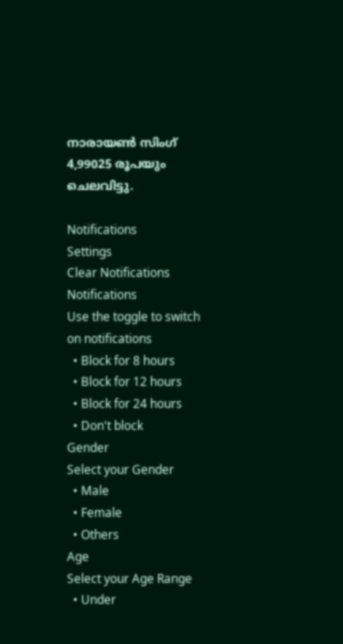നാരായണ്‍ സിംഗ് 4,99025 രൂപയും ചെലവിട്ടു.

Notifications
Settings
Clear Notifications
Notifications
Use the toggle to switch on notifications
  • Block for 8 hours
  • Block for 12 hours
  • Block for 24 hours
  • Don't block
Gender
Select your Gender
  • Male
  • Female
  • Others
Age
Select your Age Range
  • Under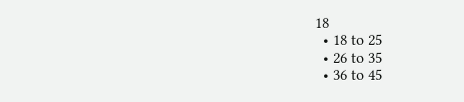18
  • 18 to 25
  • 26 to 35
  • 36 to 45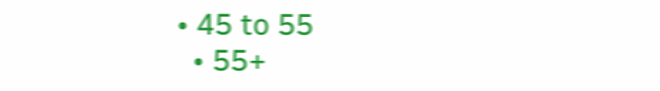• 45 to 55
  • 55+